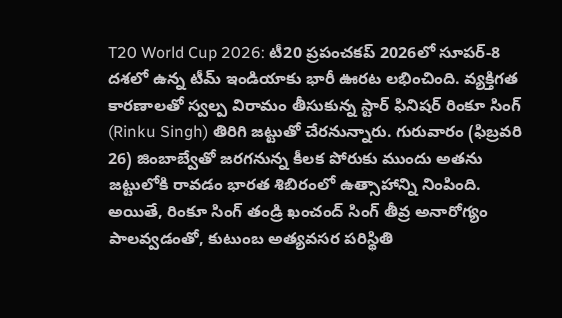T20 World Cup 2026: టీ20 ప్రపంచకప్ 2026లో సూపర్-8 దశలో ఉన్న టీమ్ ఇండియాకు భారీ ఊరట లభించింది. వ్యక్తిగత కారణాలతో స్వల్ప విరామం తీసుకున్న స్టార్ ఫినిషర్ రింకూ సింగ్ (Rinku Singh) తిరిగి జట్టుతో చేరనున్నారు. గురువారం (ఫిబ్రవరి 26) జింబాబ్వేతో జరగనున్న కీలక పోరుకు ముందు అతను జట్టులోకి రావడం భారత శిబిరంలో ఉత్సాహాన్ని నింపింది. అయితే, రింకూ సింగ్ తండ్రి ఖంచంద్ సింగ్ తీవ్ర అనారోగ్యం పాలవ్వడంతో, కుటుంబ అత్యవసర పరిస్థితి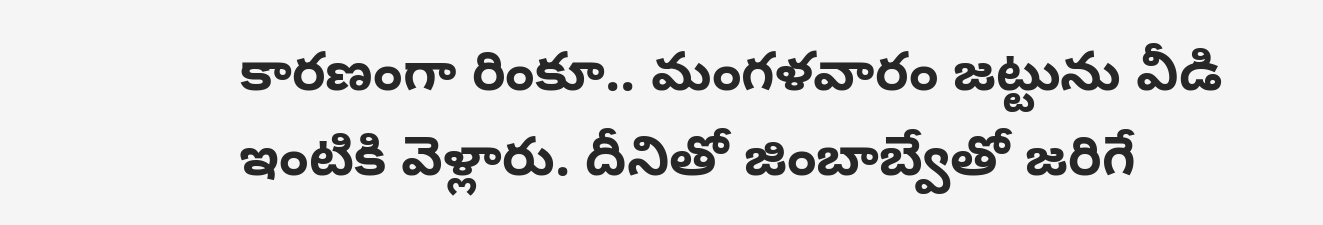కారణంగా రింకూ.. మంగళవారం జట్టును వీడి ఇంటికి వెళ్లారు. దీనితో జింబాబ్వేతో జరిగే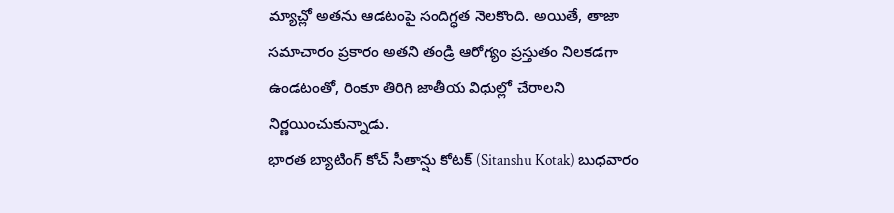మ్యాచ్లో అతను ఆడటంపై సందిగ్ధత నెలకొంది. అయితే, తాజా సమాచారం ప్రకారం అతని తండ్రి ఆరోగ్యం ప్రస్తుతం నిలకడగా ఉండటంతో, రింకూ తిరిగి జాతీయ విధుల్లో చేరాలని నిర్ణయించుకున్నాడు.
భారత బ్యాటింగ్ కోచ్ సీతాన్షు కోటక్ (Sitanshu Kotak) బుధవారం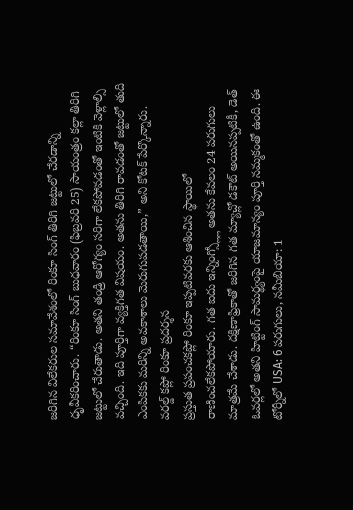జరిగిన విలేకరుల సమావేశంలో రింకూ సింగ్ తిరిగి జట్టులో చేరడాన్ని ధృవీకరించారు. “రింకూ సింగ్ బుధవారం (ఫిబ్రవరి 25) సాయంత్రం కల్లా తిరిగి జట్టులో చేరుతాడు. అతని తండ్రి ఆరోగ్యం సరిగా లేకపోవడంతో ఇంటికి వెళ్లాల్సి వచ్చింది. ఇది పూర్తిగా వ్యక్తిగత విషయం. అతను తిరిగి రావడంతో జట్టులో తుది ఎంపికకు మరిన్ని అవకాశాలు మెరుగుపడతాయి,” అని కోటక్ పేర్కొన్నారు.
వరల్డ్ కప్లో రింకూ ప్రదర్శన
ప్రస్తుత ప్రపంచకప్లో రింకూ ఇప్పటివరకు ఆశించిన స్థాయిలో రాణించలేకపోయారు. గత ఐదు ఇన్నింగ్స్ల్లో అతను కేవలం 24 పరుగులు మాత్రమే చేశాడు. దక్షిణాఫ్రికాతో జరిగిన గత మ్యాచ్లో డకౌట్ అయినప్పటికీ, డెత్ ఓవర్లలో అతని హిట్టింగ్ సామర్థ్యంపై యాజమాన్యం పూర్తి నమ్మకంతో ఉంది. ఈ టోర్నీలో USA: 6 పరుగులు, నమీబియా: 1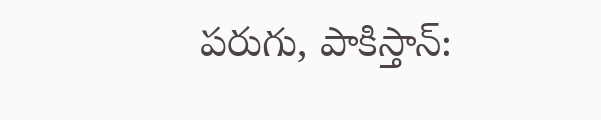పరుగు, పాకిస్తాన్: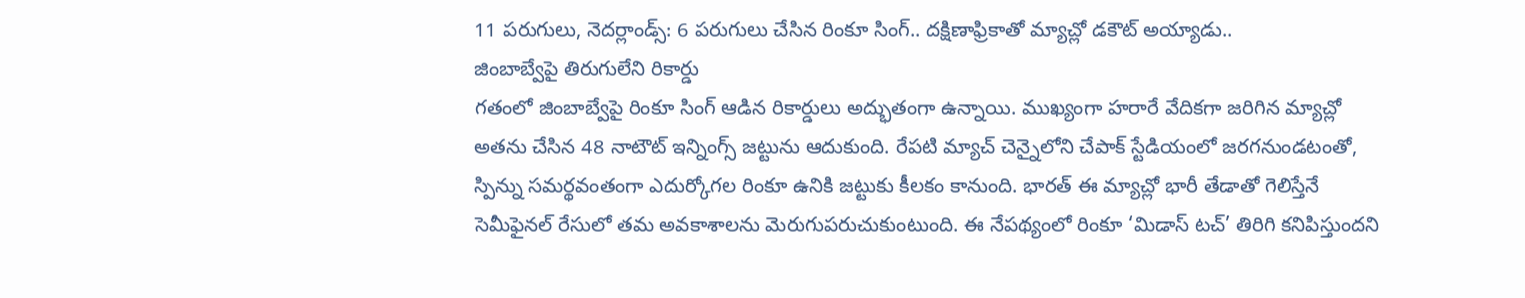11 పరుగులు, నెదర్లాండ్స్: 6 పరుగులు చేసిన రింకూ సింగ్.. దక్షిణాఫ్రికాతో మ్యాచ్లో డకౌట్ అయ్యాడు..
జింబాబ్వేపై తిరుగులేని రికార్డు
గతంలో జింబాబ్వేపై రింకూ సింగ్ ఆడిన రికార్డులు అద్భుతంగా ఉన్నాయి. ముఖ్యంగా హరారే వేదికగా జరిగిన మ్యాచ్లో అతను చేసిన 48 నాటౌట్ ఇన్నింగ్స్ జట్టును ఆదుకుంది. రేపటి మ్యాచ్ చెన్నైలోని చేపాక్ స్టేడియంలో జరగనుండటంతో, స్పిన్ను సమర్థవంతంగా ఎదుర్కోగల రింకూ ఉనికి జట్టుకు కీలకం కానుంది. భారత్ ఈ మ్యాచ్లో భారీ తేడాతో గెలిస్తేనే సెమీఫైనల్ రేసులో తమ అవకాశాలను మెరుగుపరుచుకుంటుంది. ఈ నేపథ్యంలో రింకూ ‘మిడాస్ టచ్’ తిరిగి కనిపిస్తుందని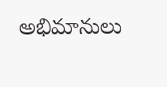అభిమానులు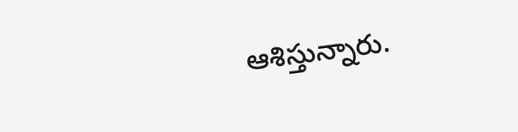ఆశిస్తున్నారు.